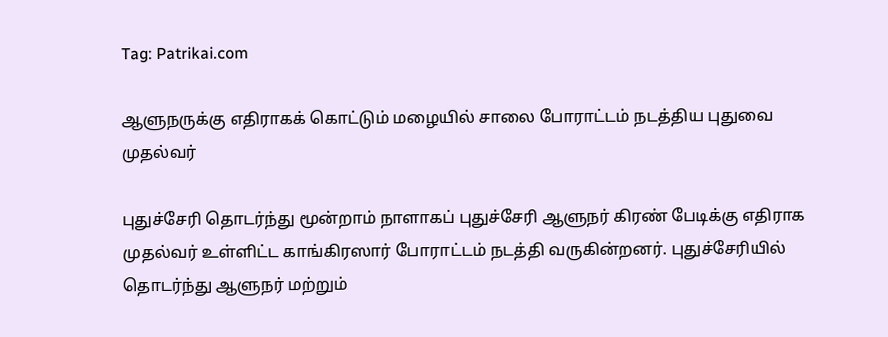Tag: Patrikai.com

ஆளுநருக்கு எதிராகக் கொட்டும் மழையில் சாலை போராட்டம் நடத்திய புதுவை முதல்வர்

புதுச்சேரி தொடர்ந்து மூன்றாம் நாளாகப் புதுச்சேரி ஆளுநர் கிரண் பேடிக்கு எதிராக முதல்வர் உள்ளிட்ட காங்கிரஸார் போராட்டம் நடத்தி வருகின்றனர். புதுச்சேரியில் தொடர்ந்து ஆளுநர் மற்றும்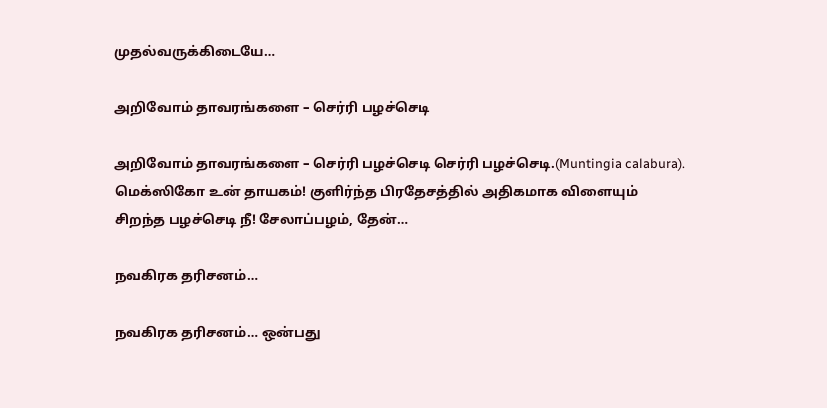முதல்வருக்கிடையே…

அறிவோம் தாவரங்களை – செர்ரி பழச்செடி

அறிவோம் தாவரங்களை – செர்ரி பழச்செடி செர்ரி பழச்செடி.(Muntingia calabura). மெக்ஸிகோ உன் தாயகம்! குளிர்ந்த பிரதேசத்தில் அதிகமாக விளையும் சிறந்த பழச்செடி நீ! சேலாப்பழம், தேன்…

நவகிரக தரிசனம்…

நவகிரக தரிசனம்… ஒன்பது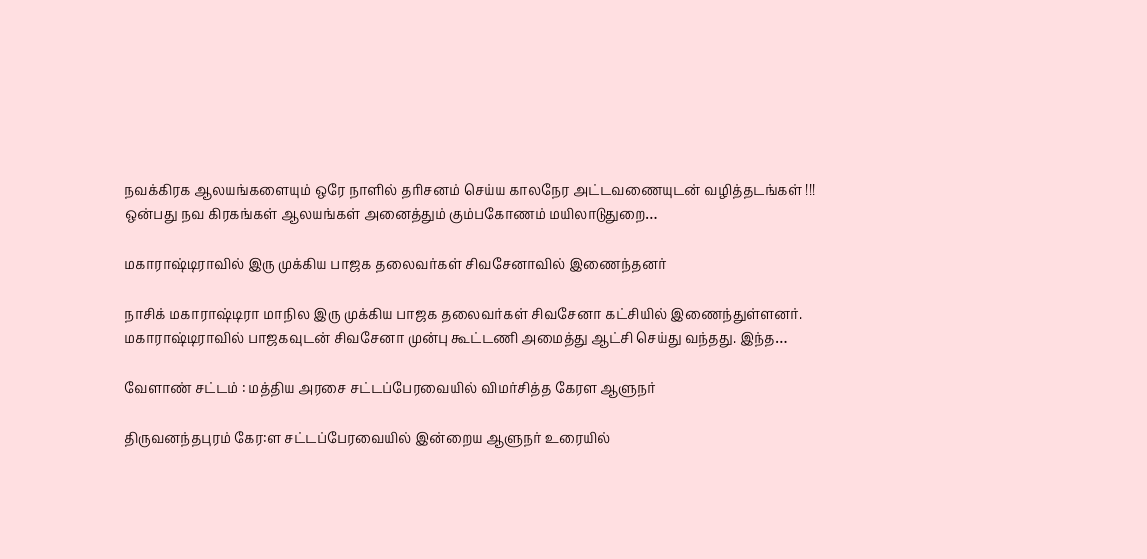நவக்கிரக ஆலயங்களையும் ஒரே நாளில் தரிசனம் செய்ய காலநேர அட்டவணையுடன் வழித்தடங்கள் !!! ஒன்பது நவ கிரகங்கள் ஆலயங்கள் அனைத்தும் கும்பகோணம் மயிலாடுதுறை…

மகாராஷ்டிராவில் இரு முக்கிய பாஜக தலைவர்கள் சிவசேனாவில் இணைந்தனர்

நாசிக் மகாராஷ்டிரா மாநில இரு முக்கிய பாஜக தலைவர்கள் சிவசேனா கட்சியில் இணைந்துள்ளனர். மகாராஷ்டிராவில் பாஜகவுடன் சிவசேனா முன்பு கூட்டணி அமைத்து ஆட்சி செய்து வந்தது. இந்த…

வேளாண் சட்டம் : மத்திய அரசை சட்டப்பேரவையில் விமர்சித்த கேரள ஆளுநர்

திருவனந்தபுரம் கேர:ள சட்டப்பேரவையில் இன்றைய ஆளுநர் உரையில்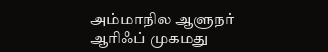அம்மாநில ஆளுநர் ஆரிஃப் முகமது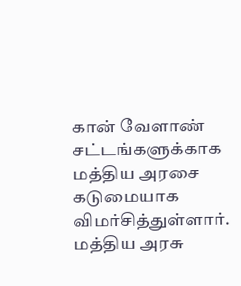கான் வேளாண் சட்டங்களுக்காக மத்திய அரசை கடுமையாக விமர்சித்துள்ளார். மத்திய அரசு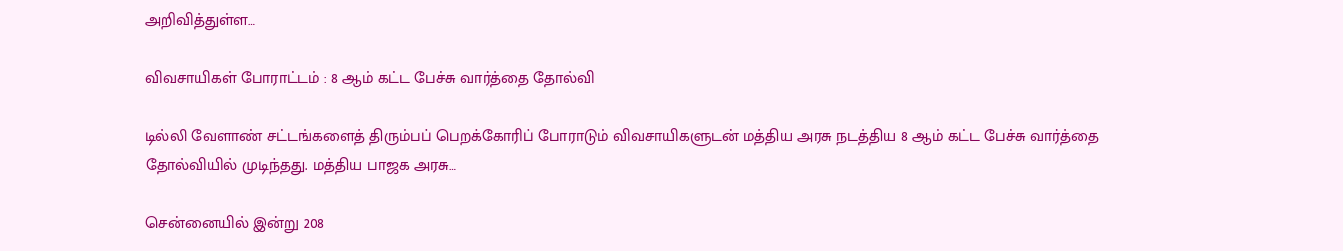அறிவித்துள்ள…

விவசாயிகள் போராட்டம் : 8 ஆம் கட்ட பேச்சு வார்த்தை தோல்வி

டில்லி வேளாண் சட்டங்களைத் திரும்பப் பெறக்கோரிப் போராடும் விவசாயிகளுடன் மத்திய அரசு நடத்திய 8 ஆம் கட்ட பேச்சு வார்த்தை தோல்வியில் முடிந்தது. மத்திய பாஜக அரசு…

சென்னையில் இன்று 208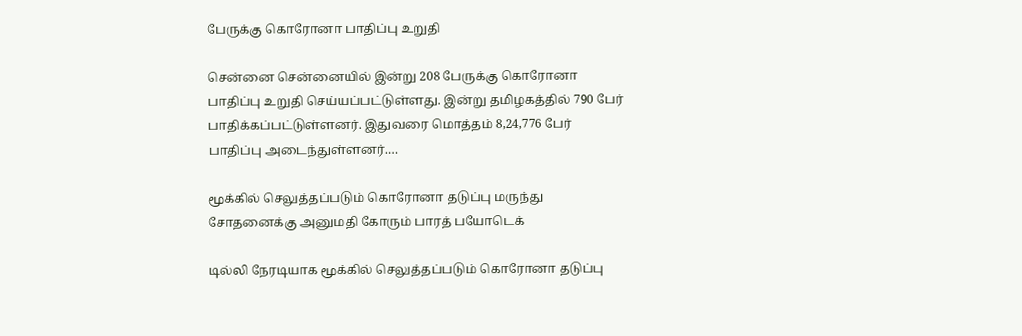பேருக்கு கொரோனா பாதிப்பு உறுதி

சென்னை சென்னையில் இன்று 208 பேருக்கு கொரோனா பாதிப்பு உறுதி செய்யப்பட்டுள்ளது. இன்று தமிழகத்தில் 790 பேர் பாதிக்கப்பட்டுள்ளனர். இதுவரை மொத்தம் 8,24,776 பேர் பாதிப்பு அடைந்துள்ளனர்.…

மூக்கில் செலுத்தப்படும் கொரோனா தடுப்பு மருந்து சோதனைக்கு அனுமதி கோரும் பாரத் பயோடெக்

டில்லி நேரடியாக மூக்கில் செலுத்தப்படும் கொரோனா தடுப்பு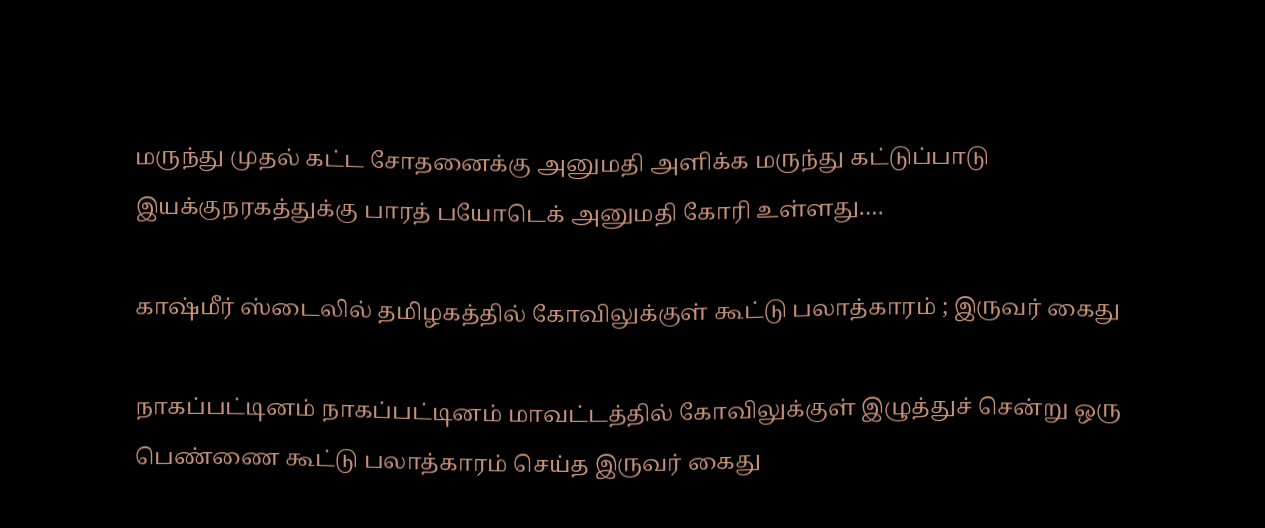மருந்து முதல் கட்ட சோதனைக்கு அனுமதி அளிக்க மருந்து கட்டுப்பாடு இயக்குநரகத்துக்கு பாரத் பயோடெக் அனுமதி கோரி உள்ளது.…

காஷ்மீர் ஸ்டைலில் தமிழகத்தில் கோவிலுக்குள் கூட்டு பலாத்காரம் ; இருவர் கைது

நாகப்பட்டினம் நாகப்பட்டினம் மாவட்டத்தில் கோவிலுக்குள் இழுத்துச் சென்று ஒரு பெண்ணை கூட்டு பலாத்காரம் செய்த இருவர் கைது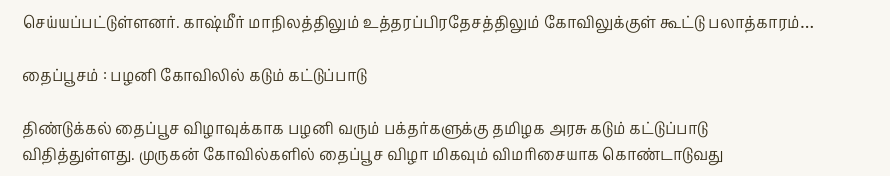செய்யப்பட்டுள்ளனர். காஷ்மீர் மாநிலத்திலும் உத்தரப்பிரதேசத்திலும் கோவிலுக்குள் கூட்டு பலாத்காரம்…

தைப்பூசம் : பழனி கோவிலில் கடும் கட்டுப்பாடு

திண்டுக்கல் தைப்பூச விழாவுக்காக பழனி வரும் பக்தர்களுக்கு தமிழக அரசு கடும் கட்டுப்பாடு விதித்துள்ளது. முருகன் கோவில்களில் தைப்பூச விழா மிகவும் விமரிசையாக கொண்டாடுவது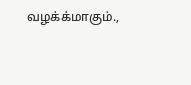வழக்க்மாகும்.,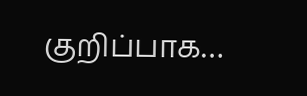குறிப்பாக…